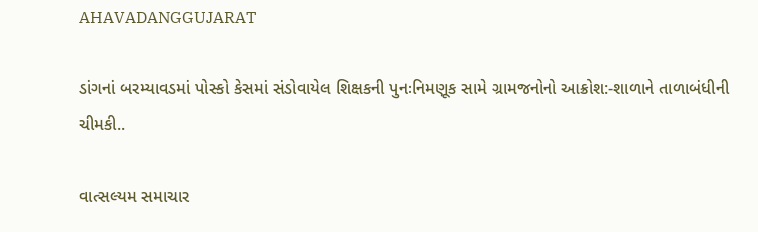AHAVADANGGUJARAT

ડાંગનાં બરમ્યાવડમાં પોસ્કો કેસમાં સંડોવાયેલ શિક્ષકની પુનઃનિમણૂક સામે ગ્રામજનોનો આક્રોશ:-શાળાને તાળાબંધીની ચીમકી..

વાત્સલ્યમ સમાચાર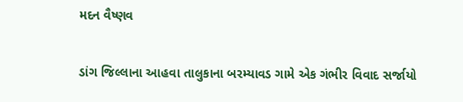મદન વૈષ્ણવ

ડાંગ જિલ્લાના આહવા તાલુકાના બરમ્યાવડ ગામે એક ગંભીર વિવાદ સર્જાયો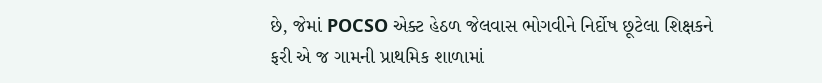છે, જેમાં POCSO એક્ટ હેઠળ જેલવાસ ભોગવીને નિર્દોષ છૂટેલા શિક્ષકને ફરી એ જ ગામની પ્રાથમિક શાળામાં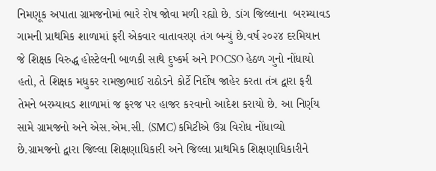નિમણૂક અપાતા ગ્રામજનોમાં ભારે રોષ જોવા મળી રહ્યો છે. ડાંગ જિલ્લાના  બરમ્યાવડ ગામની પ્રાથમિક શાળામાં ફરી એકવાર વાતાવરણ તંગ બન્યું છે.વર્ષ ૨૦૨૪ દરમિયાન જે શિક્ષક વિરુદ્ધ હોસ્ટેલની બાળકી સાથે દુષ્કર્મ અને POCSO હેઠળ ગુનો નોંધાયો હતો, તે શિક્ષક મધુકર રામજીભાઈ રાઠોડને કોર્ટે નિર્દોષ જાહેર કરતા તંત્ર દ્વારા ફરી તેમને બરમ્યાવડ શાળામાં જ ફરજ પર હાજર કરવાનો આદેશ કરાયો છે. આ નિર્ણય સામે ગ્રામજનો અને એસ.એમ.સી. (SMC) કમિટીએ ઉગ્ર વિરોધ નોંધાવ્યો છે.ગ્રામજનો દ્વારા જિલ્લા શિક્ષણાધિકારી અને જિલ્લા પ્રાથમિક શિક્ષણાધિકારીને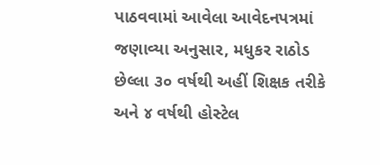પાઠવવામાં આવેલા આવેદનપત્રમાં જણાવ્યા અનુસાર, મધુકર રાઠોડ છેલ્લા ૩૦ વર્ષથી અહીં શિક્ષક તરીકે અને ૪ વર્ષથી હોસ્ટેલ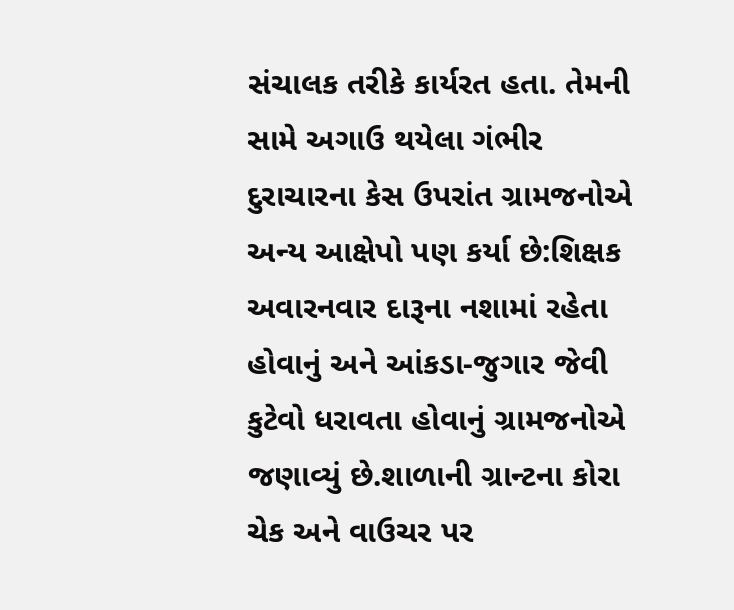સંચાલક તરીકે કાર્યરત હતા. તેમની સામે અગાઉ થયેલા ગંભીર દુરાચારના કેસ ઉપરાંત ગ્રામજનોએ અન્ય આક્ષેપો પણ કર્યા છે:શિક્ષક અવારનવાર દારૂના નશામાં રહેતા હોવાનું અને આંકડા-જુગાર જેવી કુટેવો ધરાવતા હોવાનું ગ્રામજનોએ જણાવ્યું છે.શાળાની ગ્રાન્ટના કોરા ચેક અને વાઉચર પર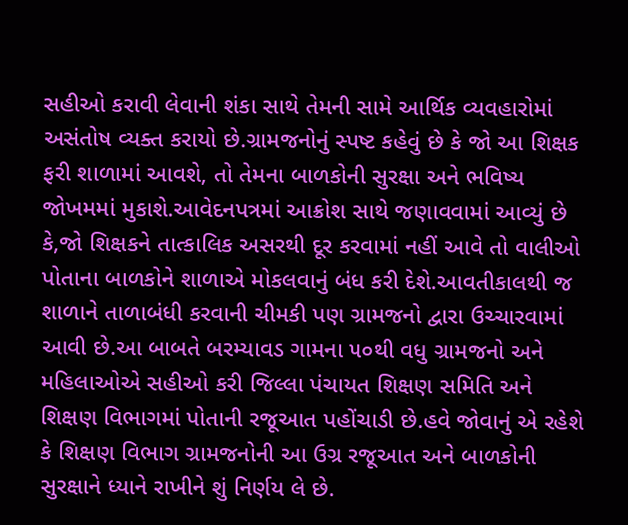સહીઓ કરાવી લેવાની શંકા સાથે તેમની સામે આર્થિક વ્યવહારોમાં અસંતોષ વ્યક્ત કરાયો છે.ગ્રામજનોનું સ્પષ્ટ કહેવું છે કે જો આ શિક્ષક ફરી શાળામાં આવશે, તો તેમના બાળકોની સુરક્ષા અને ભવિષ્ય જોખમમાં મુકાશે.આવેદનપત્રમાં આક્રોશ સાથે જણાવવામાં આવ્યું છે કે,જો શિક્ષકને તાત્કાલિક અસરથી દૂર કરવામાં નહીં આવે તો વાલીઓ પોતાના બાળકોને શાળાએ મોકલવાનું બંધ કરી દેશે.આવતીકાલથી જ શાળાને તાળાબંધી કરવાની ચીમકી પણ ગ્રામજનો દ્વારા ઉચ્ચારવામાં આવી છે.આ બાબતે બરમ્યાવડ ગામના ૫૦થી વધુ ગ્રામજનો અને મહિલાઓએ સહીઓ કરી જિલ્લા પંચાયત શિક્ષણ સમિતિ અને શિક્ષણ વિભાગમાં પોતાની રજૂઆત પહોંચાડી છે.હવે જોવાનું એ રહેશે કે શિક્ષણ વિભાગ ગ્રામજનોની આ ઉગ્ર રજૂઆત અને બાળકોની સુરક્ષાને ધ્યાને રાખીને શું નિર્ણય લે છે.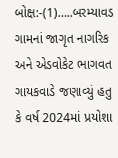બોક્ષ:-(1)…..બરમ્યાવડ ગામનાં જાગૃત નાગરિક અને એડવોકેટ ભાગવત ગાયકવાડે જણાવ્યું હતુ કે વર્ષ 2024માં પ્રયોશા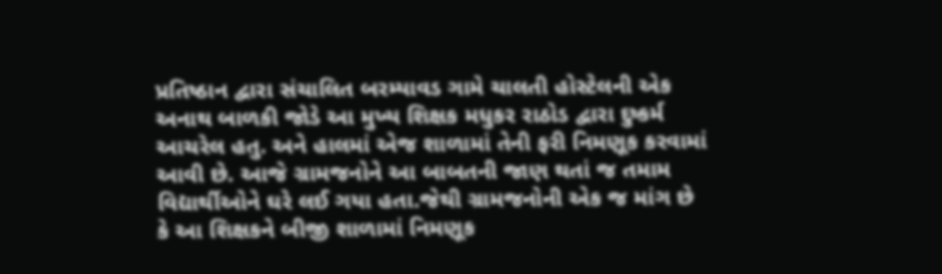પ્રતિષ્ઠાન દ્વારા સંચાલિત બરમ્યાવડ ગામે ચાલતી હોસ્ટેલની એક અનાથ બાળકી જોડે આ મુખ્ય શિક્ષક મધુકર રાઠોડ દ્વારા દુષ્કર્મ આચરેલ હતુ. અને હાલમાં એજ શાળામાં તેની ફરી નિમણૂક કરવામાં આવી છે. આજે ગ્રામજનોને આ બાબતની જાણ થતાં જ તમામ વિદ્યાર્થીઓને ઘરે લઈ ગયા હતા.જેથી ગ્રામજનોની એક જ માંગ છે કે આ શિક્ષકને બીજી શાળામાં નિમણૂક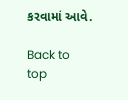કરવામાં આવે.

Back to top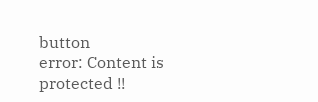button
error: Content is protected !!